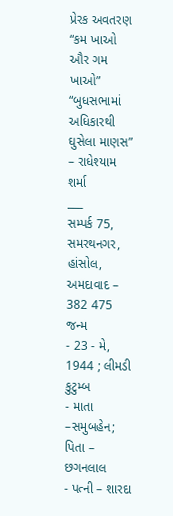પ્રેરક અવતરણ
“કમ ખાઓ ઔર ગમ ખાઓ”
“બુધસભામાં અધિકારથી ઘુસેલા માણસ” – રાધેશ્યામ શર્મા
___
સમ્પર્ક 75, સમરથનગર, હાંસોલ, અમદાવાદ – 382 475
જન્મ
- 23 - મે, 1944 ; લીમડી
કુટુમ્બ
- માતા –સમુબહેન; પિતા – છગનલાલ
- પત્ની – શારદા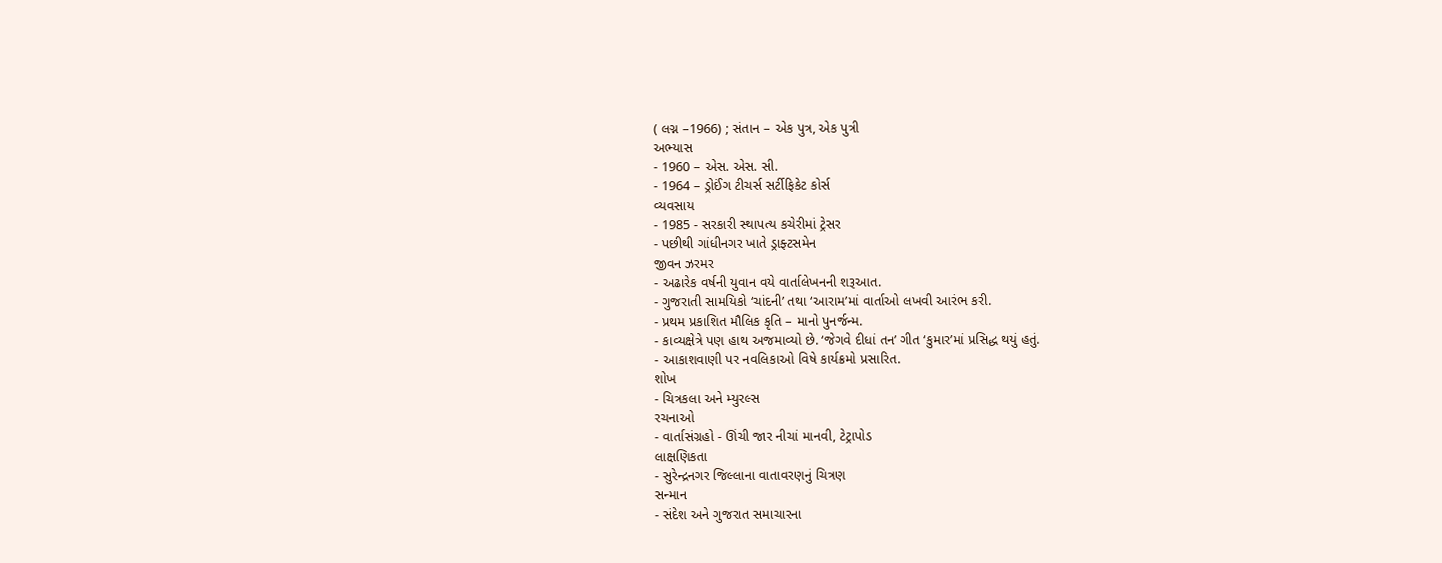( લગ્ન –1966) ; સંતાન – એક પુત્ર, એક પુત્રી
અભ્યાસ
- 1960 – એસ. એસ. સી.
- 1964 – ડ્રોઈંગ ટીચર્સ સર્ટીફિકેટ કોર્સ
વ્યવસાય
- 1985 - સરકારી સ્થાપત્ય કચેરીમાં ટ્રેસર
- પછીથી ગાંધીનગર ખાતે ડ્રાફ્ટસમેન
જીવન ઝરમર
- અઢારેક વર્ષની યુવાન વયે વાર્તાલેખનની શરૂઆત.
- ગુજરાતી સામયિકો ‘ચાંદની’ તથા ‘આરામ’માં વાર્તાઓ લખવી આરંભ કરી.
- પ્રથમ પ્રકાશિત મૌલિક કૃતિ – માનો પુનર્જન્મ.
- કાવ્યક્ષેત્રે પણ હાથ અજમાવ્યો છે. ‘જેગવે દીધાં તન’ ગીત ‘કુમાર’માં પ્રસિદ્ધ થયું હતું.
- આકાશવાણી પર નવલિકાઓ વિષે કાર્યક્રમો પ્રસારિત.
શોખ
- ચિત્રકલા અને મ્યુરલ્સ
રચનાઓ
- વાર્તાસંગ્રહો - ઊંચી જાર નીચાં માનવી, ટેટ્રાપોડ
લાક્ષણિકતા
- સુરેન્દ્રનગર જિલ્લાના વાતાવરણનું ચિત્રણ
સન્માન
- સંદેશ અને ગુજરાત સમાચારના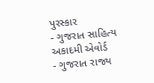પુરસ્કાર
- ગુજરાત સાહિત્ય અકાદમી એવોર્ડ
- ગુજરાત રાજ્ય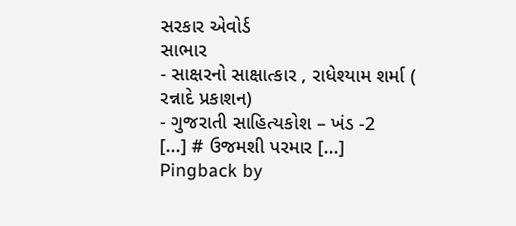સરકાર એવોર્ડ
સાભાર
- સાક્ષરનો સાક્ષાત્કાર , રાધેશ્યામ શર્મા ( રન્નાદે પ્રકાશન)
- ગુજરાતી સાહિત્યકોશ – ખંડ -2
[...] # ઉજમશી પરમાર [...]
Pingback by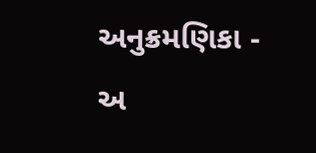અનુક્રમણિકા - અ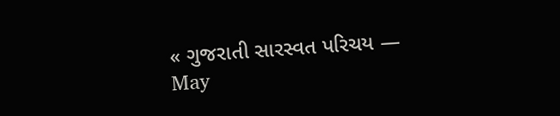« ગુજરાતી સારસ્વત પરિચય — May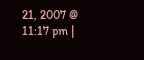21, 2007 @ 11:17 pm |